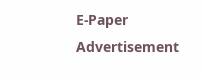E-Paper
Advertisement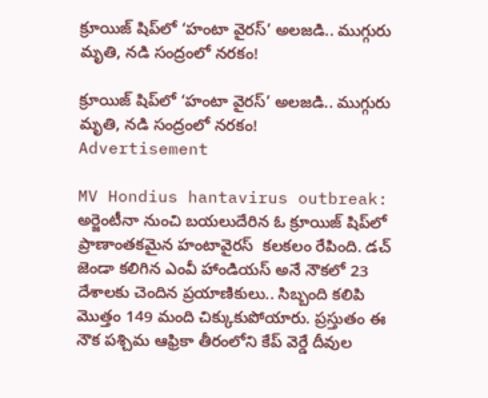క్రూయిజ్ షిప్‌లో ‘హంటా వైరస్’ అలజడి.. ముగ్గురు మృతి, నడి సంద్రంలో నరకం!

క్రూయిజ్ షిప్‌లో ‘హంటా వైరస్’ అలజడి.. ముగ్గురు మృతి, నడి సంద్రంలో నరకం!
Advertisement

MV Hondius hantavirus outbreak: అర్జెంటీనా నుంచి బయలుదేరిన ఓ క్రూయిజ్ షిప్‌లో ప్రాణాంతకమైన హంటావైరస్  కలకలం రేపింది. డచ్ జెండా కలిగిన ఎంవీ హాండియస్ అనే నౌకలో 23 దేశాలకు చెందిన ప్రయాణికులు.. సిబ్బంది కలిపి మొత్తం 149 మంది చిక్కుకుపోయారు. ప్రస్తుతం ఈ నౌక పశ్చిమ ఆఫ్రికా తీరంలోని కేప్ వెర్డే దీవుల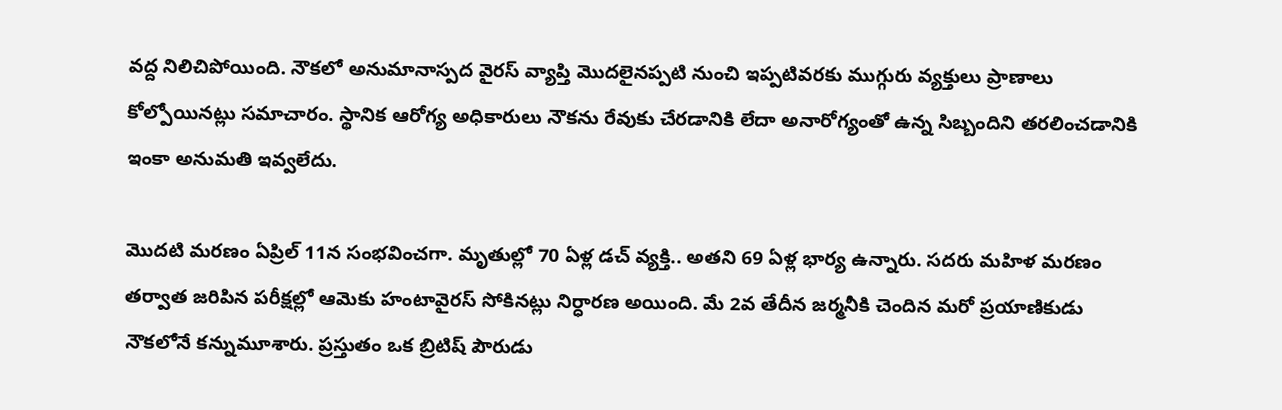వద్ద నిలిచిపోయింది. నౌకలో అనుమానాస్పద వైరస్ వ్యాప్తి మొదలైనప్పటి నుంచి ఇప్పటివరకు ముగ్గురు వ్యక్తులు ప్రాణాలు కోల్పోయినట్లు సమాచారం. స్థానిక ఆరోగ్య అధికారులు నౌకను రేవుకు చేరడానికి లేదా అనారోగ్యంతో ఉన్న సిబ్బందిని తరలించడానికి ఇంకా అనుమతి ఇవ్వలేదు.

మొదటి మరణం ఏప్రిల్ 11న సంభవించగా. మృతుల్లో 70 ఏళ్ల డచ్ వ్యక్తి.. అతని 69 ఏళ్ల భార్య ఉన్నారు. సదరు మహిళ మరణం తర్వాత జరిపిన పరీక్షల్లో ఆమెకు హంటావైరస్ సోకినట్లు నిర్ధారణ అయింది. మే 2వ తేదీన జర్మనీకి చెందిన మరో ప్రయాణికుడు నౌకలోనే కన్నుమూశారు. ప్రస్తుతం ఒక బ్రిటిష్ పౌరుడు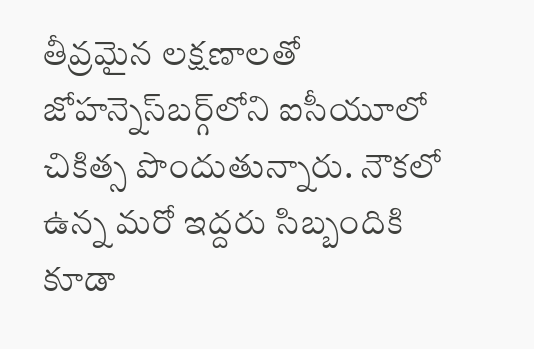తీవ్రమైన లక్షణాలతో జోహన్నెస్‌బర్గ్‌లోని ఐసీయూలో చికిత్స పొందుతున్నారు. నౌకలో ఉన్న మరో ఇద్దరు సిబ్బందికి కూడా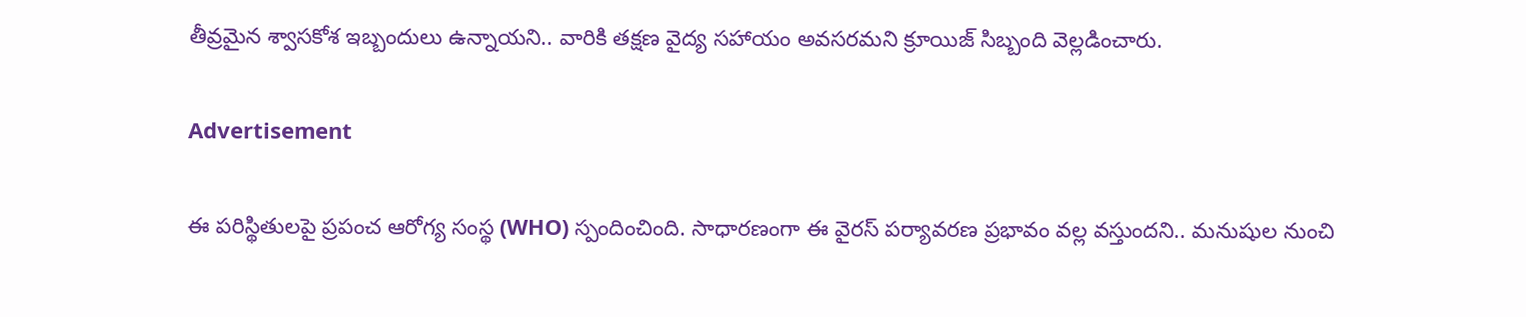తీవ్రమైన శ్వాసకోశ ఇబ్బందులు ఉన్నాయని.. వారికి తక్షణ వైద్య సహాయం అవసరమని క్రూయిజ్ సిబ్బంది వెల్ల‌డించారు.

Advertisement

ఈ పరిస్థితులపై ప్రపంచ ఆరోగ్య సంస్థ (WHO) స్పందించింది. సాధారణంగా ఈ వైరస్ పర్యావరణ ప్రభావం వల్ల వస్తుందని.. మనుషుల నుంచి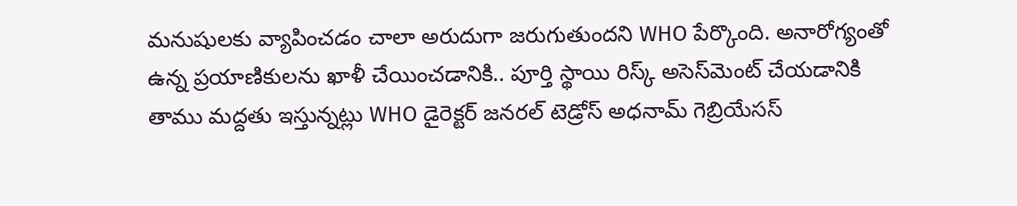మనుషులకు వ్యాపించడం చాలా అరుదుగా జరుగుతుందని WHO పేర్కొంది. అనారోగ్యంతో ఉన్న ప్రయాణికులను ఖాళీ చేయించడానికి.. పూర్తి స్థాయి రిస్క్ అసెస్‌మెంట్ చేయడానికి తాము మద్దతు ఇస్తున్నట్లు WHO డైరెక్టర్ జనరల్ టెడ్రోస్ అధనామ్ గెబ్రియేసస్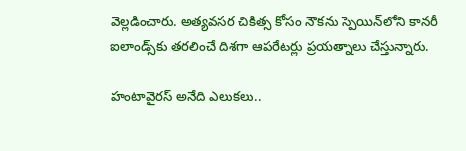వెల్లడించారు. అత్యవసర చికిత్స కోసం నౌకను స్పెయిన్‌లోని కానరీ ఐలాండ్స్‌కు తరలించే దిశగా ఆపరేటర్లు ప్రయత్నాలు చేస్తున్నారు.

హంటావైరస్ అనేది ఎలుకలు..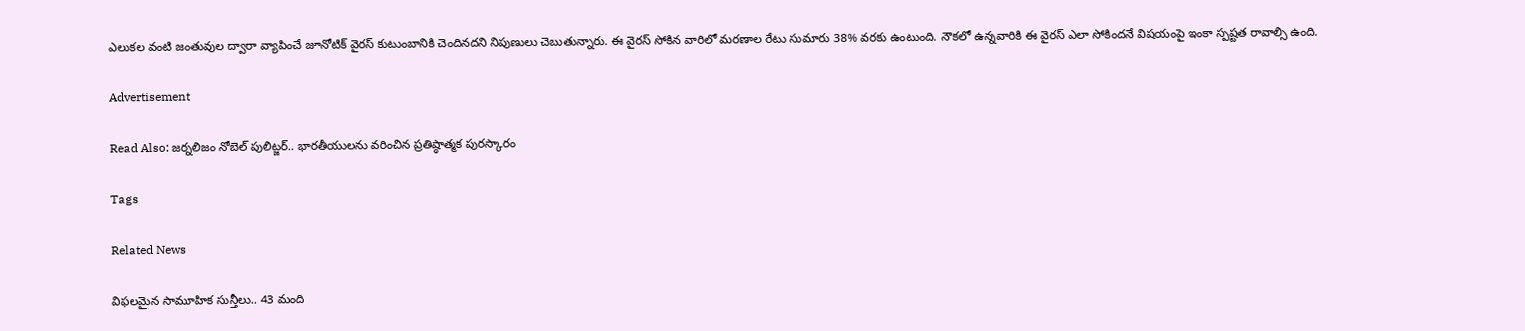ఎలుకల వంటి జంతువుల ద్వారా వ్యాపించే జూనోటిక్ వైరస్ కుటుంబానికి చెందినదని నిపుణులు చెబుతున్నారు. ఈ వైరస్ సోకిన వారిలో మరణాల రేటు సుమారు 38% వరకు ఉంటుంది. నౌకలో ఉన్నవారికి ఈ వైరస్ ఎలా సోకిందనే విషయంపై ఇంకా స్పష్టత రావాల్సి ఉంది.

Advertisement

Read Also: జర్నలిజం నోబెల్ పులిట్జర్.. భారతీయులను వరించిన‌ ప్రతిష్ఠాత్మక పురస్కారం

Tags

Related News

విఫలమైన సామూహిక సున్తీలు.. 43 మంది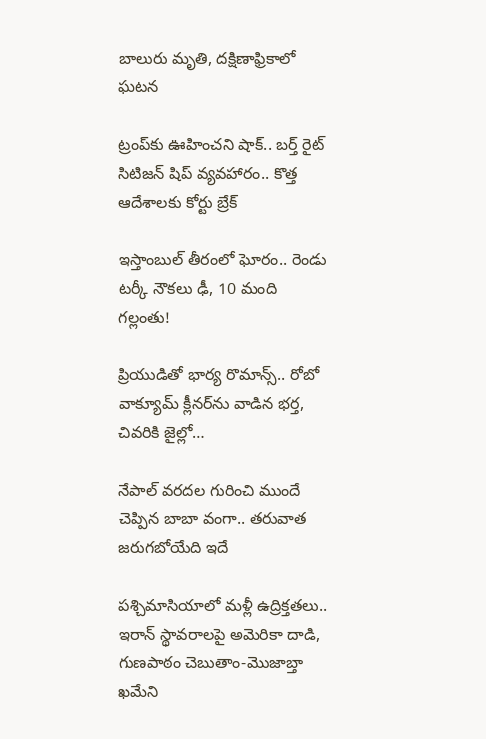బాలురు మృతి, దక్షిణాఫ్రికాలో ఘటన

ట్రంప్‌‌కు ఊహించని షాక్‌.. బర్త్ రైట్ సిటిజన్ షిప్ వ్యవహారం.. కొత్త ఆదేశాలకు కోర్టు బ్రేక్

ఇస్తాంబుల్ తీరంలో ఘోరం.. రెండు టర్కీ నౌకలు ఢీ, 10 మంది గల్లంతు!

ప్రియుడితో భార్య రొమాన్స్.. రోబో వాక్యూమ్ క్లీనర్‌ను వాడిన భర్త, చివరికి జైల్లో…

నేపాల్ వరదల గురించి ముందే చెప్పిన బాబా వంగా.. తరువాత జరుగబోయేది ఇదే

పశ్చిమాసియాలో మళ్లీ ఉద్రిక్తతలు.. ఇరాన్ స్థావరాలపై అమెరికా దాడి, గుణపాఠం చెబుతాం-మొజాబ్తా ఖమేని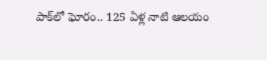పాక్‌లో ఘోరం.. 125 ఏళ్ల నాటి ఆలయం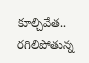కూల్చివేత.. రగిలిపోతున్న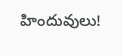హిందువులు!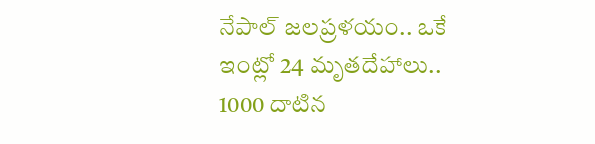నేపాల్ జలప్రళయం.. ఒకే ఇంట్లో 24 మృతదేహాలు.. 1000 దాటిన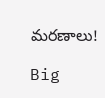మరణాలు!

Big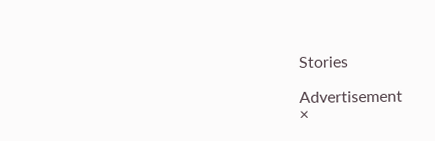Stories

Advertisement
×